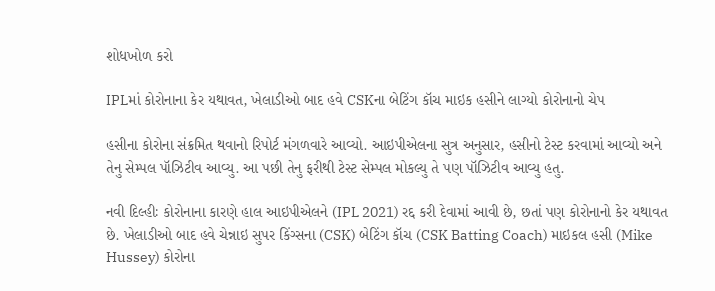શોધખોળ કરો

IPLમાં કોરોનાના કેર યથાવત, ખેલાડીઓ બાદ હવે CSKના બેટિંગ કૉચ માઇક હસીને લાગ્યો કોરોનાનો ચેપ

હસીના કોરોના સંક્રમિત થવાનો રિપોર્ટ મંગળવારે આવ્યો. આઇપીએલના સુત્ર અનુસાર, હસીનો ટેસ્ટ કરવામાં આવ્યો અને તેનુ સેમ્પલ પૉઝિટીવ આવ્યુ. આ પછી તેનુ ફરીથી ટેસ્ટ સેમ્પલ મોકલ્યુ તે પણ પૉઝિટીવ આવ્યુ હતુ.

નવી દિલ્હીઃ કોરોનાના કારણે હાલ આઇપીએલને (IPL 2021) રદ્દ કરી દેવામાં આવી છે, છતાં પણ કોરોનાનો કેર યથાવત છે. ખેલાડીઓ બાદ હવે ચેન્નાઇ સુપર કિંગ્સના (CSK) બેટિંગ કૉચ (CSK Batting Coach) માઇકલ હસી (Mike Hussey) કોરોના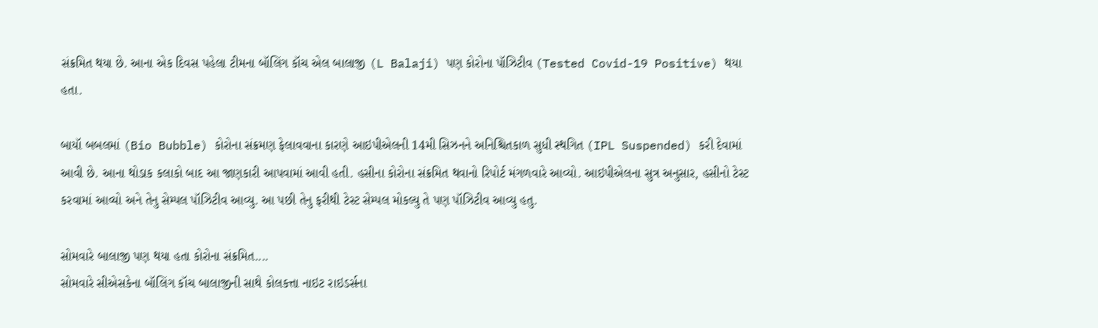સંક્રમિત થયા છે. આના એક દિવસ પહેલા ટીમના બૉલિંગ કૉચ એલ બાલાજી (L Balaji) પણ કોરોના પૉઝિટીવ (Tested Covid-19 Positive) થયા હતા.

બાયૉ બબલમાં (Bio Bubble) કોરોના સંક્રમણ ફેલાવવાના કારણે આઇપીએલની 14મી સિઝનને અનિશ્ચિતકાળ સુધી સ્થગિત (IPL Suspended) કરી દેવામાં આવી છે. આના થોડાક કલાકો બાદ આ જાણકારી આપવામાં આવી હતી. હસીના કોરોના સંક્રમિત થવાનો રિપોર્ટ મંગળવારે આવ્યો. આઇપીએલના સુત્ર અનુસાર, હસીનો ટેસ્ટ કરવામાં આવ્યો અને તેનુ સેમ્પલ પૉઝિટીવ આવ્યુ. આ પછી તેનુ ફરીથી ટેસ્ટ સેમ્પલ મોકલ્યુ તે પણ પૉઝિટીવ આવ્યુ હતુ.

સોમવારે બાલાજી પણ થયા હતા કોરોના સંક્રમિત....
સોમવારે સીએસકેના બૉલિંગ કૉચ બાલાજીની સાથે કોલકત્તા નાઇટ રાઇડર્સના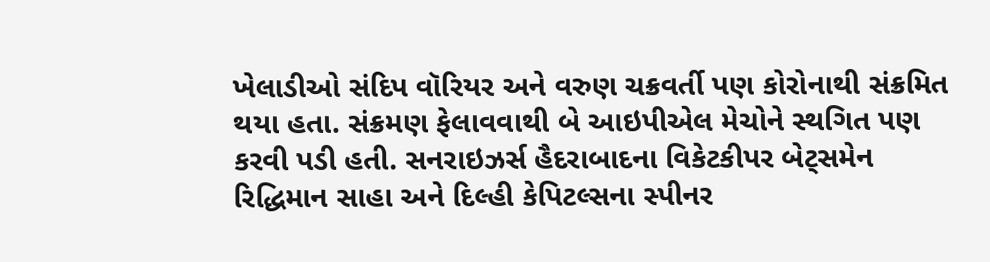ખેલાડીઓ સંદિપ વૉરિયર અને વરુણ ચક્રવર્તી પણ કોરોનાથી સંક્રમિત થયા હતા. સંક્રમણ ફેલાવવાથી બે આઇપીએલ મેચોને સ્થગિત પણ કરવી પડી હતી. સનરાઇઝર્સ હૈદરાબાદના વિકેટકીપર બેટ્સમેન રિદ્ધિમાન સાહા અને દિલ્હી કેપિટલ્સના સ્પીનર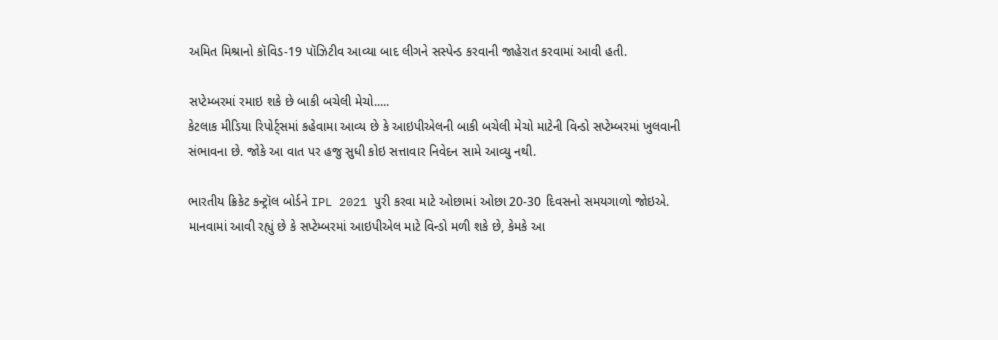અમિત મિશ્રાનો કૉવિડ-19 પૉઝિટીવ આવ્યા બાદ લીગને સસ્પેન્ડ કરવાની જાહેરાત કરવામાં આવી હતી.

સપ્ટેમ્બરમાં રમાઇ શકે છે બાકી બચેલી મેચો.....
કેટલાક મીડિયા રિપોર્ટ્સમાં કહેવામા આવ્ય છે કે આઇપીએલની બાકી બચેલી મેચો માટેની વિન્ડો સપ્ટેમ્બરમાં ખુલવાની સંભાવના છે. જોકે આ વાત પર હજુ સુધી કોઇ સત્તાવાર નિવેદન સામે આવ્યુ નથી.

ભારતીય ક્રિકેટ કન્ટ્રૉલ બોર્ડને IPL 2021 પુરી કરવા માટે ઓછામાં ઓછા 20-30 દિવસનો સમયગાળો જોઇએ. માનવામાં આવી રહ્યું છે કે સપ્ટેમ્બરમાં આઇપીએલ માટે વિન્ડો મળી શકે છે, કેમકે આ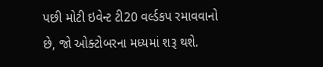પછી મોટી ઇવેન્ટ ટી20 વર્લ્ડકપ રમાવવાનો છે, જો ઓક્ટોબરના મધ્યમાં શરૂ થશે.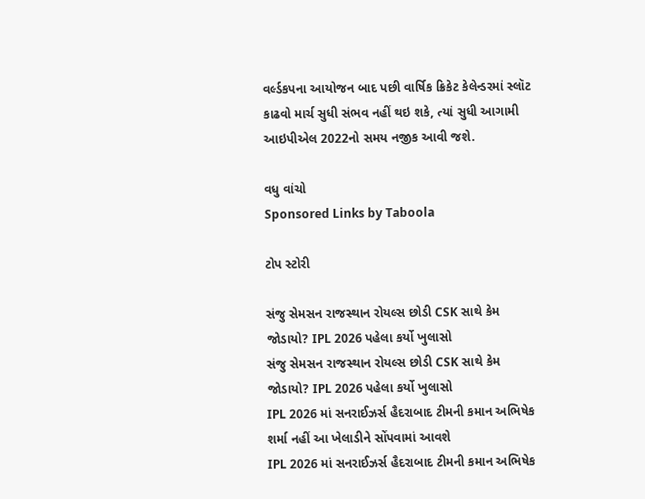વર્લ્ડકપના આયોજન બાદ પછી વાર્ષિક ક્રિકેટ કેલેન્ડરમાં સ્લૉટ કાઢવો માર્ચ સુધી સંભવ નહીં થઇ શકે, ત્યાં સુધી આગામી આઇપીએલ 2022નો સમય નજીક આવી જશે.

વધુ વાંચો
Sponsored Links by Taboola

ટોપ સ્ટોરી

સંજુ સેમસન રાજસ્થાન રોયલ્સ છોડી CSK સાથે કેમ જોડાયો? IPL 2026 પહેલા કર્યો ખુલાસો
સંજુ સેમસન રાજસ્થાન રોયલ્સ છોડી CSK સાથે કેમ જોડાયો? IPL 2026 પહેલા કર્યો ખુલાસો
IPL 2026 માં સનરાઈઝર્સ હૈદરાબાદ ટીમની કમાન અભિષેક શર્મા નહીં આ ખેલાડીને સોંપવામાં આવશે
IPL 2026 માં સનરાઈઝર્સ હૈદરાબાદ ટીમની કમાન અભિષેક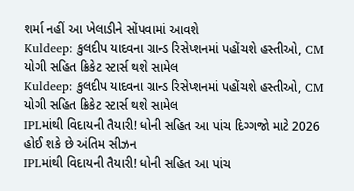શર્મા નહીં આ ખેલાડીને સોંપવામાં આવશે
Kuldeep: કુલદીપ યાદવના ગ્રાન્ડ રિસેપ્શનમાં પહોંચશે હસ્તીઓ, CM યોગી સહિત ક્રિકેટ સ્ટાર્સ થશે સામેલ
Kuldeep: કુલદીપ યાદવના ગ્રાન્ડ રિસેપ્શનમાં પહોંચશે હસ્તીઓ, CM યોગી સહિત ક્રિકેટ સ્ટાર્સ થશે સામેલ
IPLમાંથી વિદાયની તૈયારી! ધોની સહિત આ પાંચ દિગ્ગજો માટે 2026 હોઈ શકે છે અંતિમ સીઝન
IPLમાંથી વિદાયની તૈયારી! ધોની સહિત આ પાંચ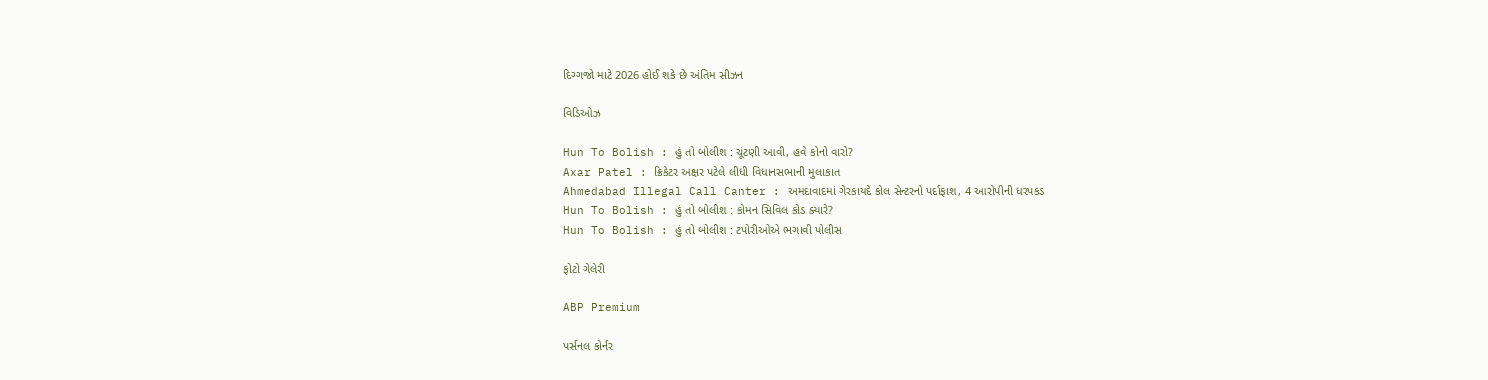દિગ્ગજો માટે 2026 હોઈ શકે છે અંતિમ સીઝન

વિડિઓઝ

Hun To Bolish : હું તો બોલીશ : ચૂંટણી આવી, હવે કોનો વારો?
Axar Patel : ક્રિકેટર અક્ષર પટેલે લીધી વિધાનસભાની મુલાકાત
Ahmedabad Illegal Call Canter : અમદાવાદમાં ગેરકાયદે કોલ સેન્ટરનો પર્દાફાશ, 4 આરોપીની ધરપકડ
Hun To Bolish : હું તો બોલીશ : કોમન સિવિલ કોડ ક્યારે?
Hun To Bolish : હું તો બોલીશ : ટપોરીઓએ ભગાવી પોલીસ

ફોટો ગેલેરી

ABP Premium

પર્સનલ કોર્નર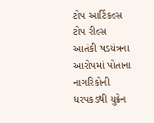ટોપ આર્ટિકલ્સ
ટોપ રીલ્સ
આતંકી ષડયંત્રના આરોપમાં પોતાના નાગરિકોની ધરપકડથી યુક્રેન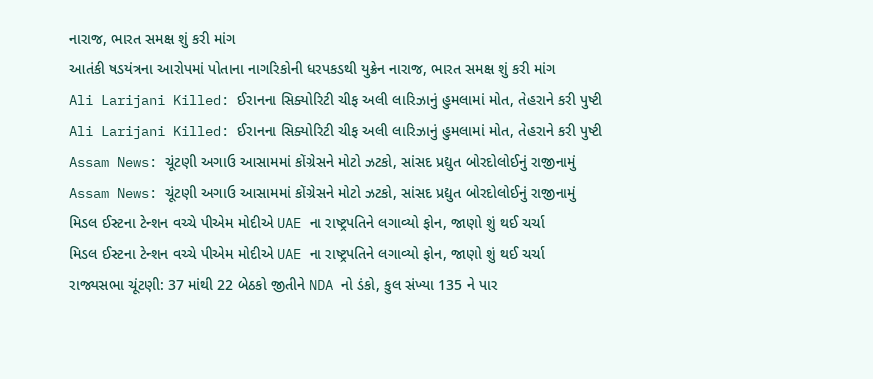નારાજ, ભારત સમક્ષ શું કરી માંગ
આતંકી ષડયંત્રના આરોપમાં પોતાના નાગરિકોની ધરપકડથી યુક્રેન નારાજ, ભારત સમક્ષ શું કરી માંગ
Ali Larijani Killed: ઈરાનના સિક્યોરિટી ચીફ અલી લારિઝાનું હુમલામાં મોત, તેહરાને કરી પુષ્ટી
Ali Larijani Killed: ઈરાનના સિક્યોરિટી ચીફ અલી લારિઝાનું હુમલામાં મોત, તેહરાને કરી પુષ્ટી
Assam News: ચૂંટણી અગાઉ આસામમાં કોંગ્રેસને મોટો ઝટકો, સાંસદ પ્રદ્યુત બોરદોલોઈનું રાજીનામું
Assam News: ચૂંટણી અગાઉ આસામમાં કોંગ્રેસને મોટો ઝટકો, સાંસદ પ્રદ્યુત બોરદોલોઈનું રાજીનામું
મિડલ ઈસ્ટના ટેન્શન વચ્ચે પીએમ મોદીએ UAE ના રાષ્ટ્રપતિને લગાવ્યો ફોન, જાણો શું થઈ ચર્ચા
મિડલ ઈસ્ટના ટેન્શન વચ્ચે પીએમ મોદીએ UAE ના રાષ્ટ્રપતિને લગાવ્યો ફોન, જાણો શું થઈ ચર્ચા
રાજ્યસભા ચૂંટણી: 37 માંથી 22 બેઠકો જીતીને NDA નો ડંકો, કુલ સંખ્યા 135 ને પાર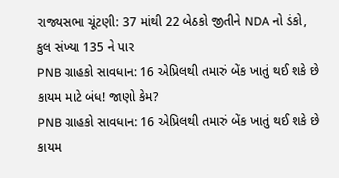રાજ્યસભા ચૂંટણી: 37 માંથી 22 બેઠકો જીતીને NDA નો ડંકો, કુલ સંખ્યા 135 ને પાર
PNB ગ્રાહકો સાવધાન: 16 એપ્રિલથી તમારું બેંક ખાતું થઈ શકે છે કાયમ માટે બંધ! જાણો કેમ?
PNB ગ્રાહકો સાવધાન: 16 એપ્રિલથી તમારું બેંક ખાતું થઈ શકે છે કાયમ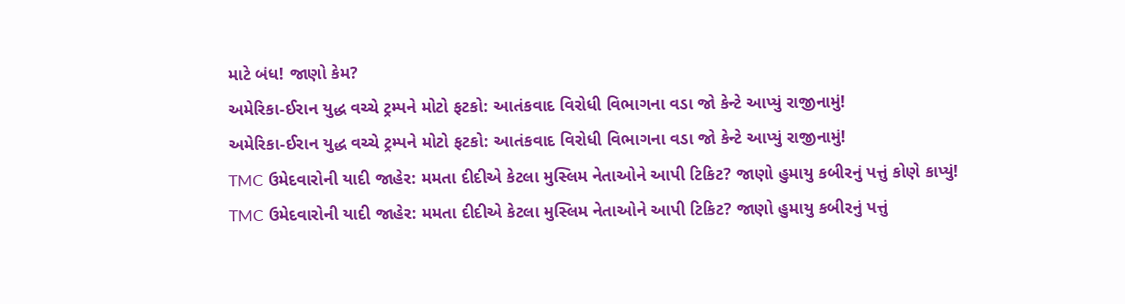માટે બંધ! જાણો કેમ?
અમેરિકા-ઈરાન યુદ્ધ વચ્ચે ટ્રમ્પને મોટો ફટકો: આતંકવાદ વિરોધી વિભાગના વડા જો કેન્ટે આપ્યું રાજીનામું!
અમેરિકા-ઈરાન યુદ્ધ વચ્ચે ટ્રમ્પને મોટો ફટકો: આતંકવાદ વિરોધી વિભાગના વડા જો કેન્ટે આપ્યું રાજીનામું!
TMC ઉમેદવારોની યાદી જાહેર: મમતા દીદીએ કેટલા મુસ્લિમ નેતાઓને આપી ટિકિટ? જાણો હુમાયુ કબીરનું પત્તું કોણે કાપ્યું!
TMC ઉમેદવારોની યાદી જાહેર: મમતા દીદીએ કેટલા મુસ્લિમ નેતાઓને આપી ટિકિટ? જાણો હુમાયુ કબીરનું પત્તું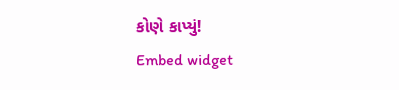કોણે કાપ્યું!
Embed widget